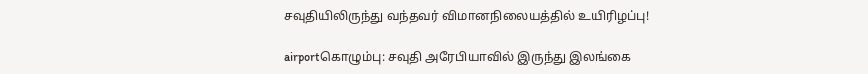சவுதியிலிருந்து வந்தவர் விமானநிலையத்தில் உயிரிழப்பு!

airportகொழும்பு: சவுதி அரேபியாவில் இருந்து இலங்கை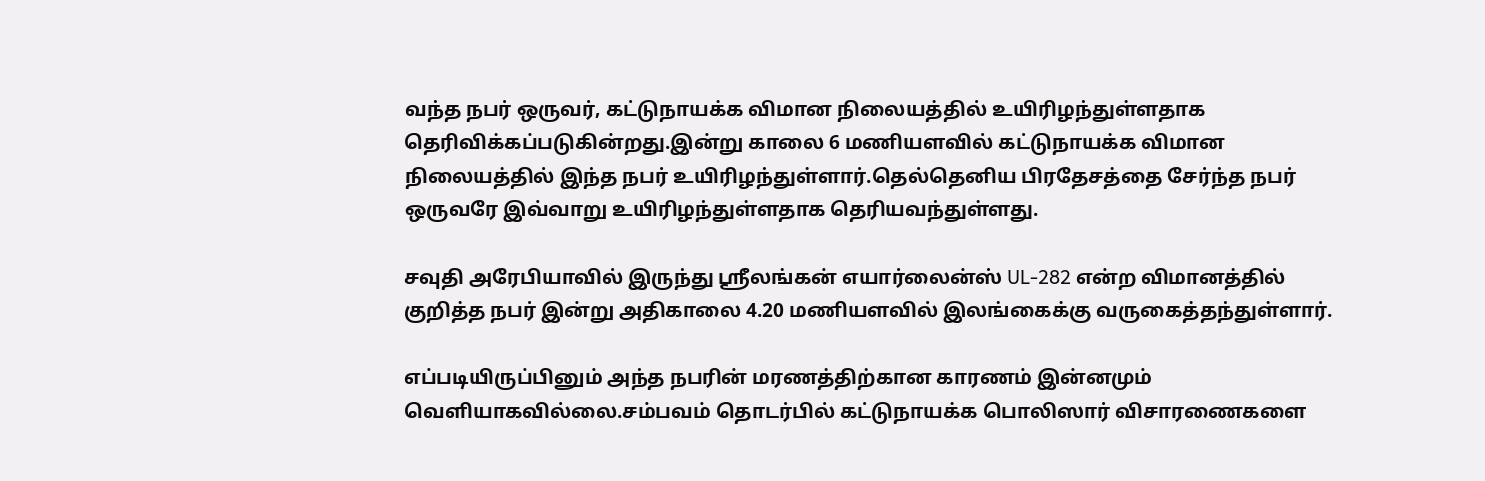வந்த நபர் ஒருவர், கட்டுநாயக்க விமான நிலையத்தில் உயிரிழந்துள்ளதாக தெரிவிக்கப்படுகின்றது.இன்று காலை 6 மணியளவில் கட்டுநாயக்க விமான நிலையத்தில் இந்த நபர் உயிரிழந்துள்ளார்.தெல்தெனிய பிரதேசத்தை சேர்ந்த நபர் ஒருவரே இவ்வாறு உயிரிழந்துள்ளதாக தெரியவந்துள்ளது.

சவுதி அரேபியாவில் இருந்து ஸ்ரீலங்கன் எயார்லைன்ஸ் UL-282 என்ற விமானத்தில் குறித்த நபர் இன்று அதிகாலை 4.20 மணியளவில் இலங்கைக்கு வருகைத்தந்துள்ளார்.

எப்படியிருப்பினும் அந்த நபரின் மரணத்திற்கான காரணம் இன்னமும் வெளியாகவில்லை.சம்பவம் தொடர்பில் கட்டுநாயக்க பொலிஸார் விசாரணைகளை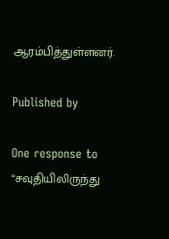ஆரம்பித்துள்ளனர்.

Published by

One response to “சவுதியிலிருந்து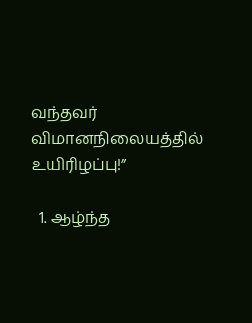வந்தவர் விமானநிலையத்தில் உயிரிழப்பு!”

  1. ஆழ்ந்த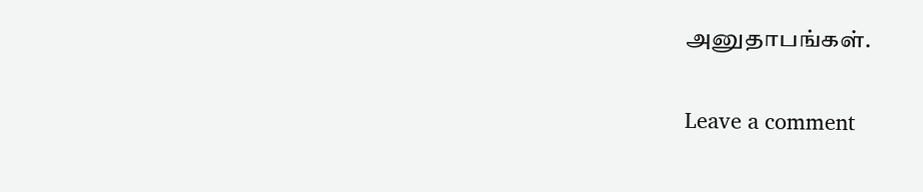அனுதாபங்கள்.

Leave a comment